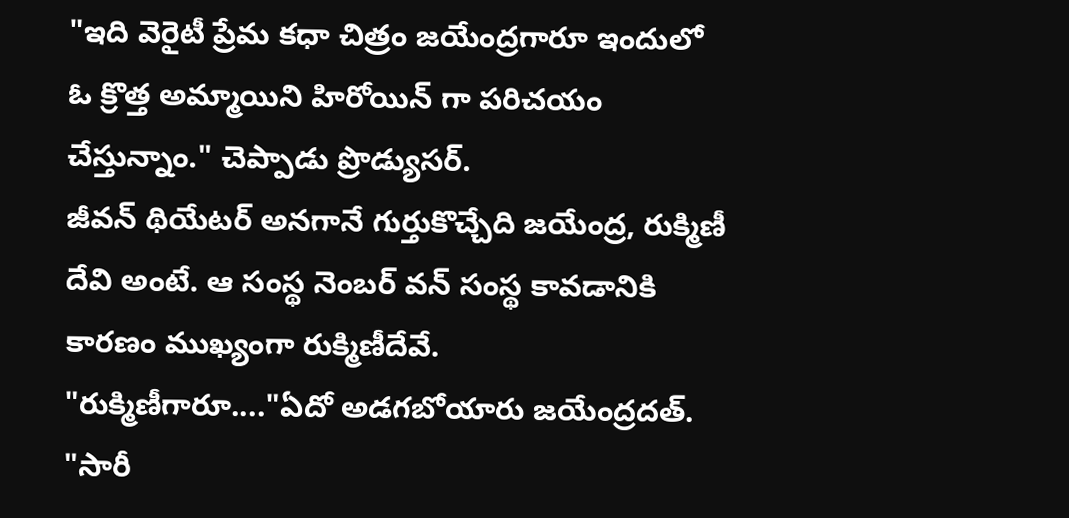"ఇది వెరైటీ ప్రేమ కధా చిత్రం జయేంద్రగారూ ఇందులో ఓ క్రొత్త అమ్మాయిని హిరోయిన్ గా పరిచయం చేస్తున్నాం." చెప్పాడు ప్రొడ్యుసర్.
జీవన్ థియేటర్ అనగానే గుర్తుకొచ్చేది జయేంద్ర, రుక్మిణీ దేవి అంటే. ఆ సంస్థ నెంబర్ వన్ సంస్థ కావడానికి కారణం ముఖ్యంగా రుక్మిణీదేవే.
"రుక్మిణీగారూ...."ఏదో అడగబోయారు జయేంద్రదత్.
"సారీ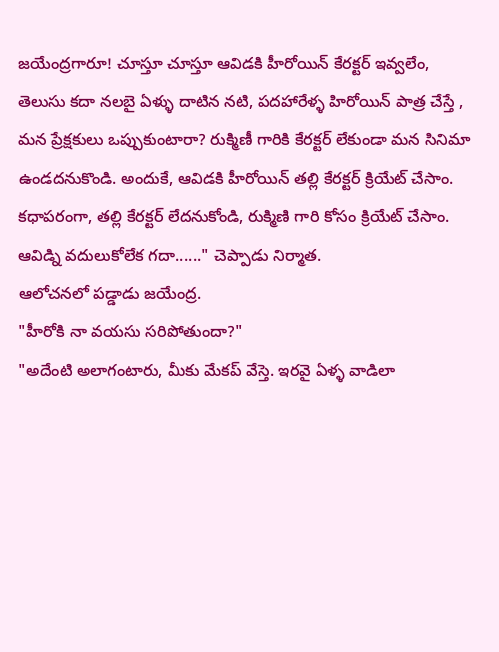జయేంద్రగారూ! చూస్తూ చూస్తూ ఆవిడకి హీరోయిన్ కేరక్టర్ ఇవ్వలేం, తెలుసు కదా నలబై ఏళ్ళు దాటిన నటి, పదహారేళ్ళ హిరోయిన్ పాత్ర చేస్తే , మన ప్రేక్షకులు ఒప్పుకుంటారా? రుక్మిణీ గారికి కేరక్టర్ లేకుండా మన సినిమా ఉండదనుకొండి. అందుకే, ఆవిడకి హీరోయిన్ తల్లి కేరక్టర్ క్రియేట్ చేసాం. కధాపరంగా, తల్లి కేరక్టర్ లేదనుకోండి, రుక్మిణి గారి కోసం క్రియేట్ చేసాం. ఆవిడ్ని వదులుకోలేక గదా......" చెప్పాడు నిర్మాత.
ఆలోచనలో పడ్డాడు జయేంద్ర.
"హీరోకి నా వయసు సరిపోతుందా?"
"అదేంటి అలాగంటారు, మీకు మేకప్ వేస్తె. ఇరవై ఏళ్ళ వాడిలా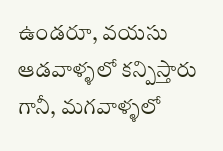ఉండరూ, వయసు ఆడవాళ్ళలో కన్పిస్తారు గానీ, మగవాళ్ళలో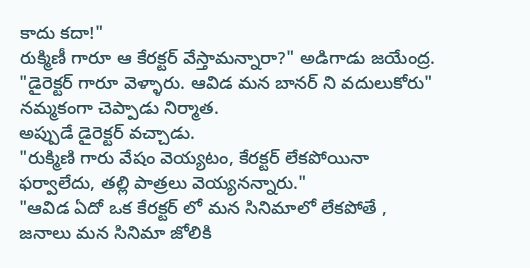కాదు కదా!"
రుక్మిణీ గారూ ఆ కేరక్టర్ వేస్తామన్నారా?" అడిగాడు జయేంద్ర.
"డైరెక్టర్ గారూ వెళ్ళారు. ఆవిడ మన బానర్ ని వదులుకోరు" నమ్మకంగా చెప్పాడు నిర్మాత.
అప్పుడే డైరెక్టర్ వచ్చాడు.
"రుక్మిణి గారు వేషం వెయ్యటం, కేరక్టర్ లేకపోయినా ఫర్వాలేదు, తల్లి పాత్రలు వెయ్యనన్నారు."
"ఆవిడ ఏదో ఒక కేరక్టర్ లో మన సినిమాలో లేకపోతే , జనాలు మన సినిమా జోలికి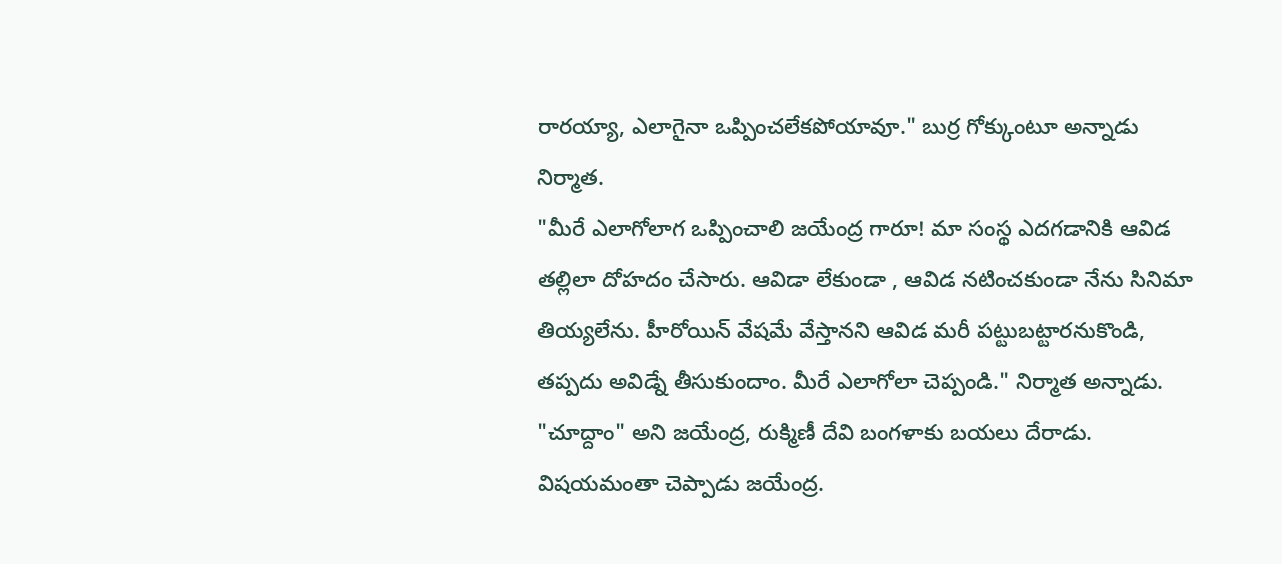రారయ్యా, ఎలాగైనా ఒప్పించలేకపోయావూ." బుర్ర గోక్కుంటూ అన్నాడు నిర్మాత.
"మీరే ఎలాగోలాగ ఒప్పించాలి జయేంద్ర గారూ! మా సంస్థ ఎదగడానికి ఆవిడ తల్లిలా దోహదం చేసారు. ఆవిడా లేకుండా , ఆవిడ నటించకుండా నేను సినిమా తియ్యలేను. హీరోయిన్ వేషమే వేస్తానని ఆవిడ మరీ పట్టుబట్టారనుకొండి, తప్పదు అవిడ్నే తీసుకుందాం. మీరే ఎలాగోలా చెప్పండి." నిర్మాత అన్నాడు.
"చూద్దాం" అని జయేంద్ర, రుక్మిణీ దేవి బంగళాకు బయలు దేరాడు.
విషయమంతా చెప్పాడు జయేంద్ర.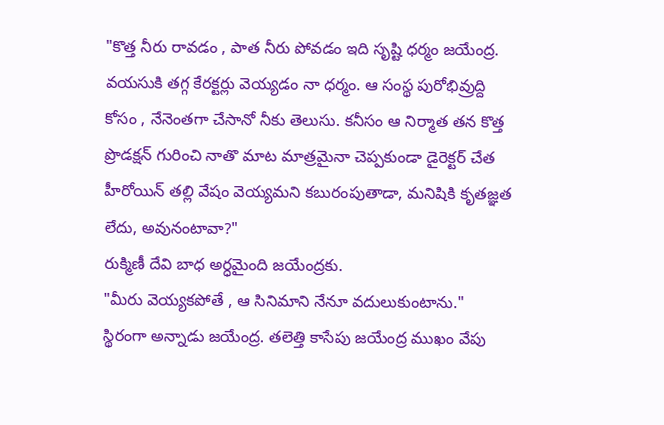"కొత్త నీరు రావడం , పాత నీరు పోవడం ఇది సృష్టి ధర్మం జయేంద్ర. వయసుకి తగ్గ కేరక్టర్లు వెయ్యడం నా ధర్మం. ఆ సంస్థ పురోభివ్రుద్ది కోసం , నేనెంతగా చేసానో నీకు తెలుసు. కనీసం ఆ నిర్మాత తన కొత్త ప్రొడక్షన్ గురించి నాతొ మాట మాత్రమైనా చెప్పకుండా డైరెక్టర్ చేత హీరోయిన్ తల్లి వేషం వెయ్యమని కబురంపుతాడా, మనిషికి కృతజ్ఞత లేదు, అవునంటావా?"
రుక్మిణీ దేవి బాధ అర్ధమైంది జయేంద్రకు.
"మీరు వెయ్యకపోతే , ఆ సినిమాని నేనూ వదులుకుంటాను." స్థిరంగా అన్నాడు జయేంద్ర. తలెత్తి కాసేపు జయేంద్ర ముఖం వేపు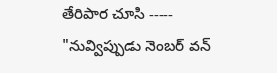తేరిపార చూసి -----
"నువ్విప్పుడు నెంబర్ వన్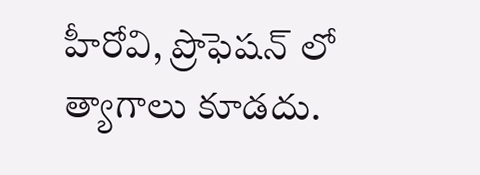హీరోవి, ప్రొఫెషన్ లో త్యాగాలు కూడదు.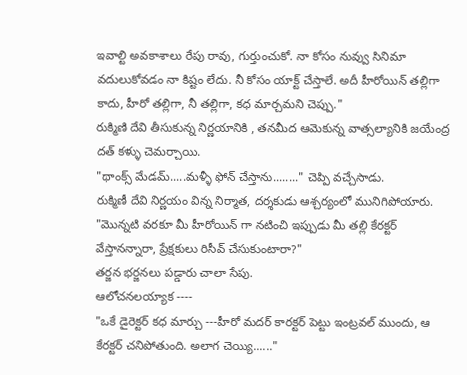ఇవాల్టి అవకాశాలు రేపు రావు, గుర్తుంచుకో. నా కోసం నువ్వు సినిమా వదులుకోవడం నా కిష్టం లేదు. నీ కోసం యాక్ట్ చేస్తాలే. అదీ హీరోయిన్ తల్లిగా కాదు, హీరో తల్లిగా, నీ తల్లిగా, కధ మార్చమని చెప్పు."
రుక్మిణి దేవి తీసుకున్న నిర్ణయానికి , తనమీద ఆమెకున్న వాత్సల్యానికి జయేంద్ర దత్ కళ్ళు చెమర్చాయి.
"థాంక్స్ మేడమ్.....మళ్ళీ ఫోన్ చేస్తాను........" చెప్పి వచ్చేసాడు.
రుక్మిణీ దేవి నిర్ణయం విన్న నిర్మాత, దర్శకుడు ఆశ్చర్యంలో మునిగిపోయారు.
"మొన్నటి వరకూ మీ హీరోయిన్ గా నటించి ఇప్పుడు మీ తల్లి కేరక్టర్ వేస్తానన్నారా, ప్రేక్షకులు రిసీవ్ చేసుకుంటారా?"
తర్జన భర్జనలు పడ్డారు చాలా సేపు.
ఆలోచనలయ్యాక ----
"ఒకే డైరెక్టర్ కధ మార్చు ---హీరో మదర్ కారక్టర్ పెట్టు ఇంట్రవల్ ముందు, ఆ కేరక్టర్ చనిపోతుంది. అలాగ చెయ్యి......"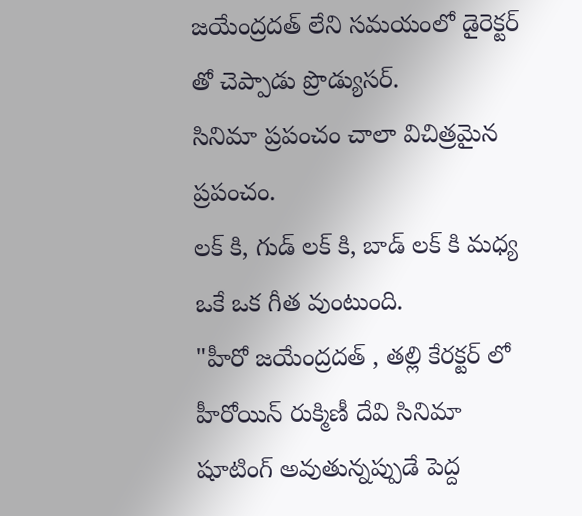జయేంద్రదత్ లేని సమయంలో డైరెక్టర్ తో చెప్పాడు ప్రొడ్యుసర్.
సినిమా ప్రపంచం చాలా విచిత్రమైన ప్రపంచం.
లక్ కి, గుడ్ లక్ కి, బాడ్ లక్ కి మధ్య ఒకే ఒక గీత వుంటుంది.
"హీరో జయేంద్రదత్ , తల్లి కేరక్టర్ లో హీరోయిన్ రుక్మిణీ దేవి సినిమా షూటింగ్ అవుతున్నప్పుడే పెద్ద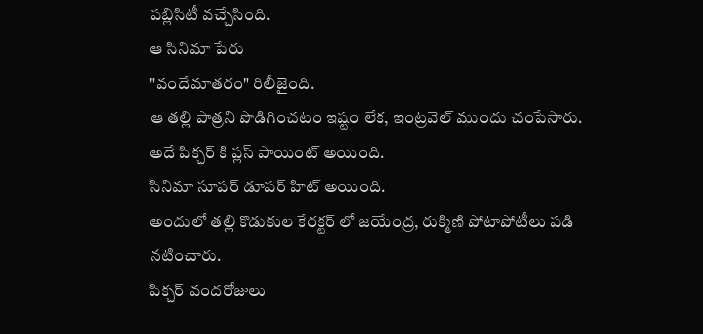పబ్లిసిటీ వచ్చేసింది.
ఆ సినిమా పేరు
"వందేమాతరం" రిలీజైంది.
ఆ తల్లి పాత్రని పొడిగించటం ఇష్టం లేక, ఇంట్రవెల్ ముందు చంపేసారు.
అదే పిక్చర్ కి ప్లస్ పాయింట్ అయింది.
సినిమా సూపర్ డూపర్ హిట్ అయింది.
అందులో తల్లి కొడుకుల కేరక్టర్ లో జయేంద్ర, రుక్మిణి పోటాపోటీలు పడి నటించారు.
పిక్చర్ వందరోజులు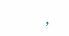,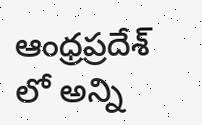ఆంధ్రప్రదేశ్ లో అన్ని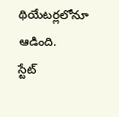థియేటర్లలోనూ ఆడింది.
స్టేట్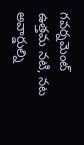గవర్నమెంట్ ఉత్తమ నటి, నట అవార్డుల్ని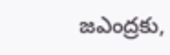జఎంద్రకు,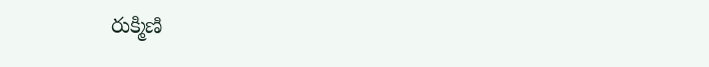రుక్మిణి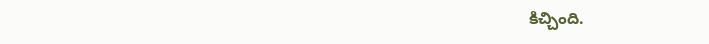కిచ్చింది.